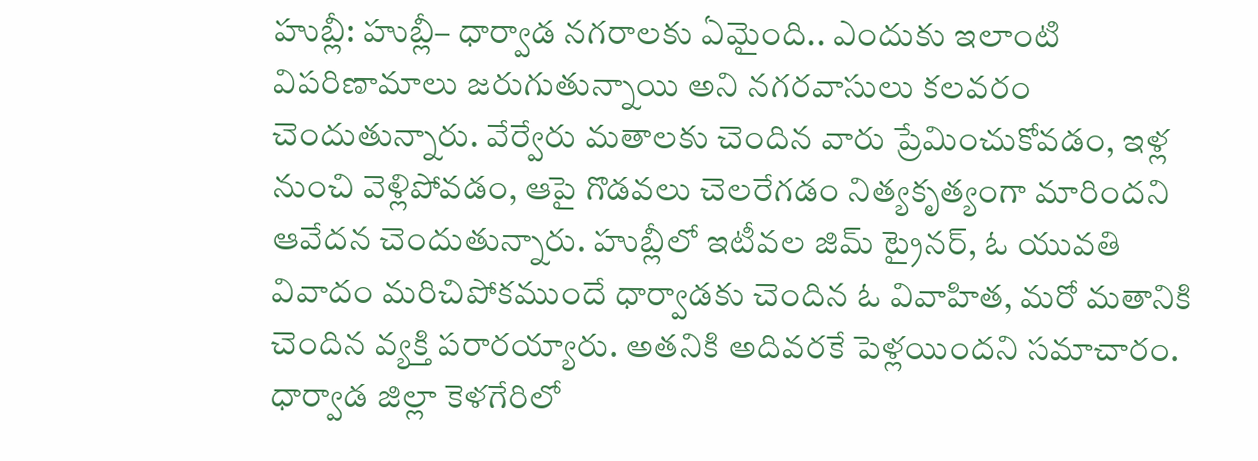హుబ్లీ: హుబ్లీ– ధార్వాడ నగరాలకు ఏమైంది.. ఎందుకు ఇలాంటి విపరిణామాలు జరుగుతున్నాయి అని నగరవాసులు కలవరం చెందుతున్నారు. వేర్వేరు మతాలకు చెందిన వారు ప్రేమించుకోవడం, ఇళ్ల నుంచి వెళ్లిపోవడం, ఆపై గొడవలు చెలరేగడం నిత్యకృత్యంగా మారిందని ఆవేదన చెందుతున్నారు. హుబ్లీలో ఇటీవల జిమ్ ట్రైనర్, ఓ యువతి వివాదం మరిచిపోకముందే ధార్వాడకు చెందిన ఓ వివాహిత, మరో మతానికి చెందిన వ్యక్తి పరారయ్యారు. అతనికి అదివరకే పెళ్లయిందని సమాచారం. ధార్వాడ జిల్లా కెళగేరిలో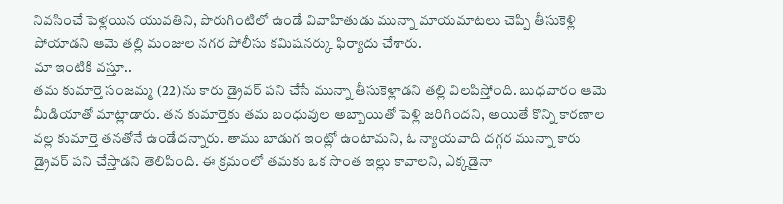నివసించే పెళ్లయిన యువతిని, పొరుగింటిలో ఉండే వివాహితుడు మున్నా మాయమాటలు చెప్పి తీసుకెళ్లి పోయాడని ఆమె తల్లి మంజుల నగర పోలీసు కమిషనర్కు ఫిర్యాదు చేశారు.
మా ఇంటికి వస్తూ..
తమ కుమార్తె సంజమ్మ (22)ను కారు డ్రైవర్ పని చేసే మున్నా తీసుకెళ్లాడని తల్లి విలపిస్తోంది. బుధవారం ఆమె మీడియాతో మాట్లాడారు. తన కుమార్తెకు తమ బంధువుల అబ్బాయితో పెళ్లి జరిగిందని, అయితే కొన్ని కారణాల వల్ల కుమార్తె తనతోనే ఉండేదన్నారు. తాము బాడుగ ఇంట్లో ఉంటామని, ఓ న్యాయవాది దగ్గర మున్నా కారు డ్రైవర్ పని చేస్తాడని తెలిపింది. ఈ క్రమంలో తమకు ఒక సొంత ఇల్లు కావాలని, ఎక్కడైనా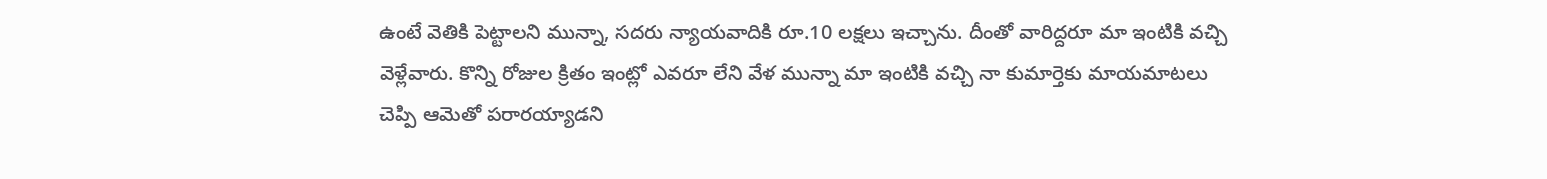ఉంటే వెతికి పెట్టాలని మున్నా, సదరు న్యాయవాదికి రూ.10 లక్షలు ఇచ్చాను. దీంతో వారిద్దరూ మా ఇంటికి వచ్చి వెళ్లేవారు. కొన్ని రోజుల క్రితం ఇంట్లో ఎవరూ లేని వేళ మున్నా మా ఇంటికి వచ్చి నా కుమార్తెకు మాయమాటలు చెప్పి ఆమెతో పరారయ్యాడని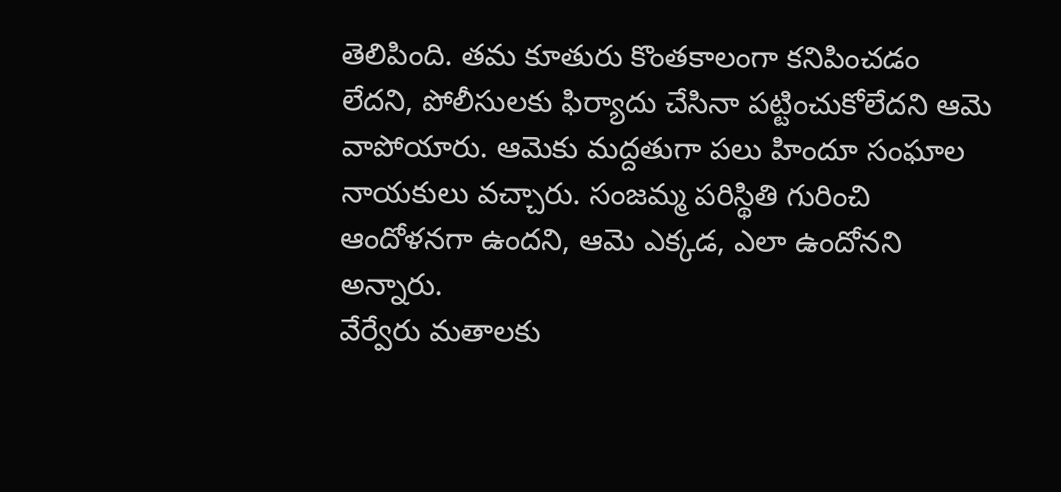తెలిపింది. తమ కూతురు కొంతకాలంగా కనిపించడం లేదని, పోలీసులకు ఫిర్యాదు చేసినా పట్టించుకోలేదని ఆమె వాపోయారు. ఆమెకు మద్దతుగా పలు హిందూ సంఘాల నాయకులు వచ్చారు. సంజమ్మ పరిస్థితి గురించి ఆందోళనగా ఉందని, ఆమె ఎక్కడ, ఎలా ఉందోనని అన్నారు.
వేర్వేరు మతాలకు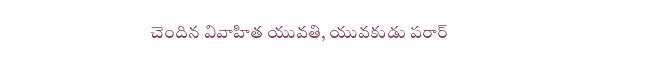చెందిన వివాహిత యువతి, యువకుడు పరార్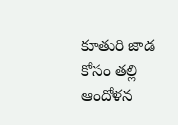కూతురి జాడ కోసం తల్లి ఆందోళన